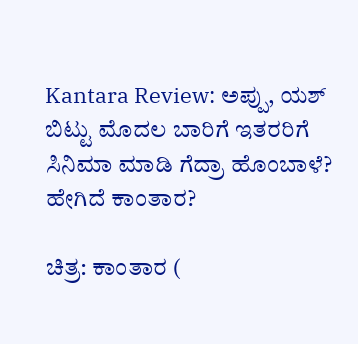Kantara Review: ಅಪ್ಪು, ಯಶ್ ಬಿಟ್ಟು ಮೊದಲ ಬಾರಿಗೆ ಇತರರಿಗೆ ಸಿನಿಮಾ ಮಾಡಿ ಗೆದ್ರಾ ಹೊಂಬಾಳೆ? ಹೇಗಿದೆ ಕಾಂತಾರ?

ಚಿತ್ರ: ಕಾಂತಾರ (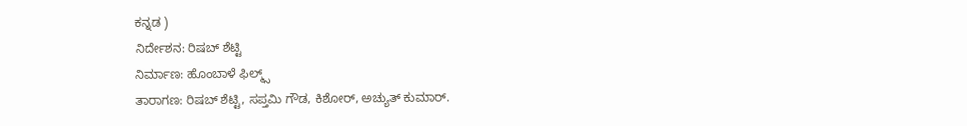ಕನ್ನಡ )
ನಿರ್ದೇಶನ: ರಿಷಬ್ ಶೆಟ್ಟಿ
ನಿರ್ಮಾಣ: ಹೊಂಬಾಳೆ ಫಿಲ್ಮ್ಸ್
ತಾರಾಗಣ: ರಿಷಬ್ ಶೆಟ್ಟಿ, ಸಪ್ತಮಿ ಗೌಡ, ಕಿಶೋರ್, ಅಚ್ಯುತ್ ಕುಮಾರ್.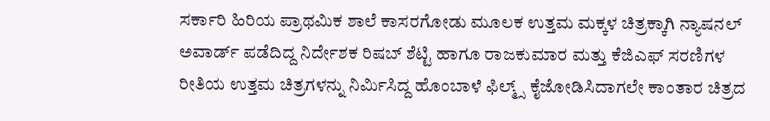ಸರ್ಕಾರಿ ಹಿರಿಯ ಪ್ರಾಥಮಿಕ ಶಾಲೆ ಕಾಸರಗೋಡು ಮೂಲಕ ಉತ್ತಮ ಮಕ್ಕಳ ಚಿತ್ರಕ್ಕಾಗಿ ನ್ಯಾಷನಲ್ ಅವಾರ್ಡ್ ಪಡೆದಿದ್ದ ನಿರ್ದೇಶಕ ರಿಷಬ್ ಶೆಟ್ಟಿ ಹಾಗೂ ರಾಜಕುಮಾರ ಮತ್ತು ಕೆಜಿಎಫ್ ಸರಣಿಗಳ ರೀತಿಯ ಉತ್ತಮ ಚಿತ್ರಗಳನ್ನು ನಿರ್ಮಿಸಿದ್ದ ಹೊಂಬಾಳೆ ಫಿಲ್ಮ್ಸ್ ಕೈಜೋಡಿಸಿದಾಗಲೇ ಕಾಂತಾರ ಚಿತ್ರದ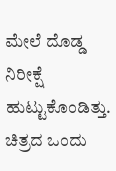ಮೇಲೆ ದೊಡ್ಡ ನಿರೀಕ್ಷೆ ಹುಟ್ಟುಕೊಂಡಿತ್ತು. ಚಿತ್ರದ ಒಂದು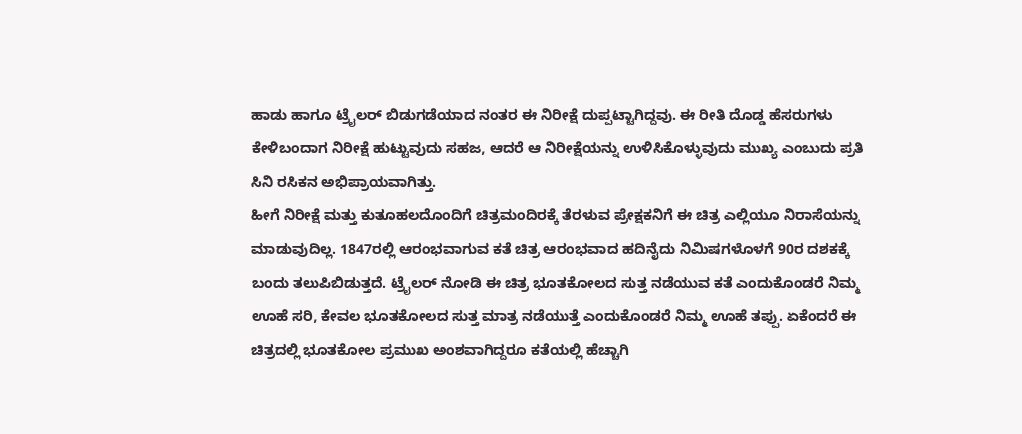ಹಾಡು ಹಾಗೂ ಟ್ರೈಲರ್ ಬಿಡುಗಡೆಯಾದ ನಂತರ ಈ ನಿರೀಕ್ಷೆ ದುಪ್ಪಟ್ಟಾಗಿದ್ದವು. ಈ ರೀತಿ ದೊಡ್ಡ ಹೆಸರುಗಳು ಕೇಳಿಬಂದಾಗ ನಿರೀಕ್ಷೆ ಹುಟ್ಟುವುದು ಸಹಜ, ಆದರೆ ಆ ನಿರೀಕ್ಷೆಯನ್ನು ಉಳಿಸಿಕೊಳ್ಳುವುದು ಮುಖ್ಯ ಎಂಬುದು ಪ್ರತಿ ಸಿನಿ ರಸಿಕನ ಅಭಿಪ್ರಾಯವಾಗಿತ್ತು.
ಹೀಗೆ ನಿರೀಕ್ಷೆ ಮತ್ತು ಕುತೂಹಲದೊಂದಿಗೆ ಚಿತ್ರಮಂದಿರಕ್ಕೆ ತೆರಳುವ ಪ್ರೇಕ್ಷಕನಿಗೆ ಈ ಚಿತ್ರ ಎಲ್ಲಿಯೂ ನಿರಾಸೆಯನ್ನು ಮಾಡುವುದಿಲ್ಲ. 1847ರಲ್ಲಿ ಆರಂಭವಾಗುವ ಕತೆ ಚಿತ್ರ ಆರಂಭವಾದ ಹದಿನೈದು ನಿಮಿಷಗಳೊಳಗೆ 90ರ ದಶಕಕ್ಕೆ ಬಂದು ತಲುಪಿಬಿಡುತ್ತದೆ. ಟ್ರೈಲರ್ ನೋಡಿ ಈ ಚಿತ್ರ ಭೂತಕೋಲದ ಸುತ್ತ ನಡೆಯುವ ಕತೆ ಎಂದುಕೊಂಡರೆ ನಿಮ್ಮ ಊಹೆ ಸರಿ, ಕೇವಲ ಭೂತಕೋಲದ ಸುತ್ತ ಮಾತ್ರ ನಡೆಯುತ್ತೆ ಎಂದುಕೊಂಡರೆ ನಿಮ್ಮ ಊಹೆ ತಪ್ಪು. ಏಕೆಂದರೆ ಈ ಚಿತ್ರದಲ್ಲಿ ಭೂತಕೋಲ ಪ್ರಮುಖ ಅಂಶವಾಗಿದ್ದರೂ ಕತೆಯಲ್ಲಿ ಹೆಚ್ಚಾಗಿ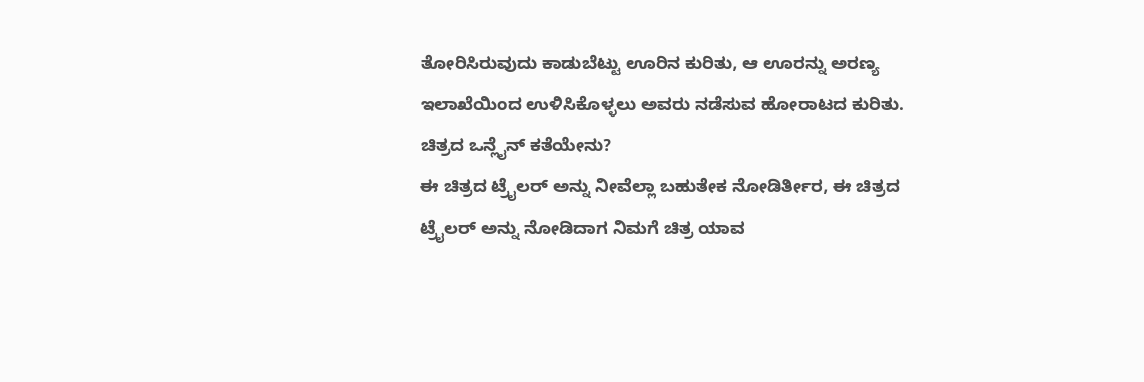ತೋರಿಸಿರುವುದು ಕಾಡುಬೆಟ್ಟು ಊರಿನ ಕುರಿತು, ಆ ಊರನ್ನು ಅರಣ್ಯ ಇಲಾಖೆಯಿಂದ ಉಳಿಸಿಕೊಳ್ಳಲು ಅವರು ನಡೆಸುವ ಹೋರಾಟದ ಕುರಿತು.
ಚಿತ್ರದ ಒನ್ಲೈನ್ ಕತೆಯೇನು?
ಈ ಚಿತ್ರದ ಟ್ರೈಲರ್ ಅನ್ನು ನೀವೆಲ್ಲಾ ಬಹುತೇಕ ನೋಡಿರ್ತೀರ, ಈ ಚಿತ್ರದ ಟ್ರೈಲರ್ ಅನ್ನು ನೋಡಿದಾಗ ನಿಮಗೆ ಚಿತ್ರ ಯಾವ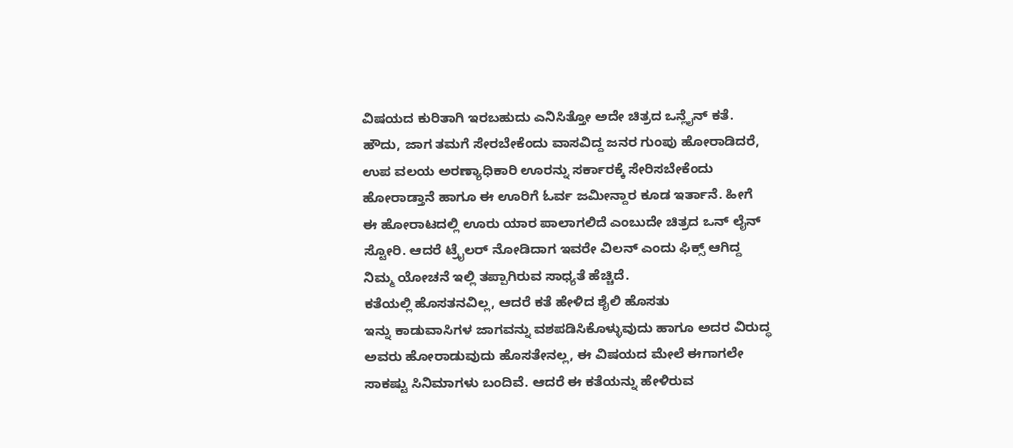ವಿಷಯದ ಕುರಿತಾಗಿ ಇರಬಹುದು ಎನಿಸಿತ್ತೋ ಅದೇ ಚಿತ್ರದ ಒನ್ಲೈನ್ ಕತೆ. ಹೌದು, ಜಾಗ ತಮಗೆ ಸೇರಬೇಕೆಂದು ವಾಸವಿದ್ದ ಜನರ ಗುಂಪು ಹೋರಾಡಿದರೆ, ಉಪ ವಲಯ ಅರಣ್ಯಾಧಿಕಾರಿ ಊರನ್ನು ಸರ್ಕಾರಕ್ಕೆ ಸೇರಿಸಬೇಕೆಂದು ಹೋರಾಡ್ತಾನೆ ಹಾಗೂ ಈ ಊರಿಗೆ ಓರ್ವ ಜಮೀನ್ದಾರ ಕೂಡ ಇರ್ತಾನೆ. ಹೀಗೆ ಈ ಹೋರಾಟದಲ್ಲಿ ಊರು ಯಾರ ಪಾಲಾಗಲಿದೆ ಎಂಬುದೇ ಚಿತ್ರದ ಒನ್ ಲೈನ್ ಸ್ಟೋರಿ. ಆದರೆ ಟ್ರೈಲರ್ ನೋಡಿದಾಗ ಇವರೇ ವಿಲನ್ ಎಂದು ಫಿಕ್ಸ್ ಆಗಿದ್ದ ನಿಮ್ಮ ಯೋಚನೆ ಇಲ್ಲಿ ತಪ್ಪಾಗಿರುವ ಸಾಧ್ಯತೆ ಹೆಚ್ಚಿದೆ.
ಕತೆಯಲ್ಲಿ ಹೊಸತನವಿಲ್ಲ, ಆದರೆ ಕತೆ ಹೇಳಿದ ಶೈಲಿ ಹೊಸತು
ಇನ್ನು ಕಾಡುವಾಸಿಗಳ ಜಾಗವನ್ನು ವಶಪಡಿಸಿಕೊಳ್ಳುವುದು ಹಾಗೂ ಅದರ ವಿರುದ್ಧ ಅವರು ಹೋರಾಡುವುದು ಹೊಸತೇನಲ್ಲ, ಈ ವಿಷಯದ ಮೇಲೆ ಈಗಾಗಲೇ ಸಾಕಷ್ಟು ಸಿನಿಮಾಗಳು ಬಂದಿವೆ. ಆದರೆ ಈ ಕತೆಯನ್ನು ಹೇಳಿರುವ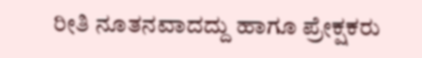ರೀತಿ ನೂತನವಾದದ್ದು ಹಾಗೂ ಪ್ರೇಕ್ಷಕರು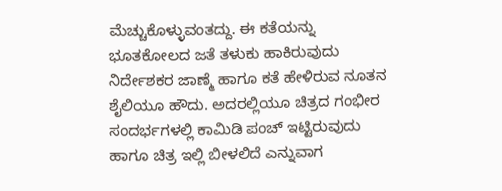ಮೆಚ್ಚುಕೊಳ್ಳುವಂತದ್ದು. ಈ ಕತೆಯನ್ನು ಭೂತಕೋಲದ ಜತೆ ತಳುಕು ಹಾಕಿರುವುದು ನಿರ್ದೇಶಕರ ಜಾಣ್ಮೆ ಹಾಗೂ ಕತೆ ಹೇಳಿರುವ ನೂತನ ಶೈಲಿಯೂ ಹೌದು. ಅದರಲ್ಲಿಯೂ ಚಿತ್ರದ ಗಂಭೀರ ಸಂದರ್ಭಗಳಲ್ಲಿ ಕಾಮಿಡಿ ಪಂಚ್ ಇಟ್ಟಿರುವುದು ಹಾಗೂ ಚಿತ್ರ ಇಲ್ಲಿ ಬೀಳಲಿದೆ ಎನ್ನುವಾಗ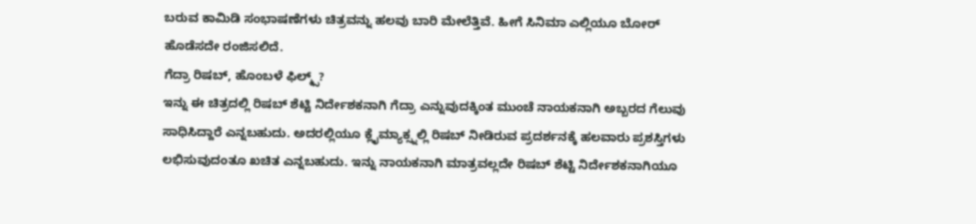ಬರುವ ಕಾಮಿಡಿ ಸಂಭಾಷಣೆಗಳು ಚಿತ್ರವನ್ನು ಹಲವು ಬಾರಿ ಮೇಲೆತ್ತಿವೆ. ಹೀಗೆ ಸಿನಿಮಾ ಎಲ್ಲಿಯೂ ಬೋರ್ ಹೊಡೆಸದೇ ರಂಜಿಸಲಿದೆ.
ಗೆದ್ರಾ ರಿಷಬ್, ಹೊಂಬಳೆ ಫಿಲ್ಮ್ಸ್?
ಇನ್ನು ಈ ಚಿತ್ರದಲ್ಲಿ ರಿಷಬ್ ಶೆಟ್ಟಿ ನಿರ್ದೇಶಕನಾಗಿ ಗೆದ್ರಾ ಎನ್ನುವುದಕ್ಕಿಂತ ಮುಂಚೆ ನಾಯಕನಾಗಿ ಅಬ್ಬರದ ಗೆಲುವು ಸಾಧಿಸಿದ್ದಾರೆ ಎನ್ನಬಹುದು. ಅದರಲ್ಲಿಯೂ ಕ್ಲೈಮ್ಯಾಕ್ಸ್ನಲ್ಲಿ ರಿಷಬ್ ನೀಡಿರುವ ಪ್ರದರ್ಶನಕ್ಕೆ ಹಲವಾರು ಪ್ರಶಸ್ತಿಗಳು ಲಭಿಸುವುದಂತೂ ಖಚಿತ ಎನ್ನಬಹುದು. ಇನ್ನು ನಾಯಕನಾಗಿ ಮಾತ್ರವಲ್ಲದೇ ರಿಷಬ್ ಶೆಟ್ಟಿ ನಿರ್ದೇಶಕನಾಗಿಯೂ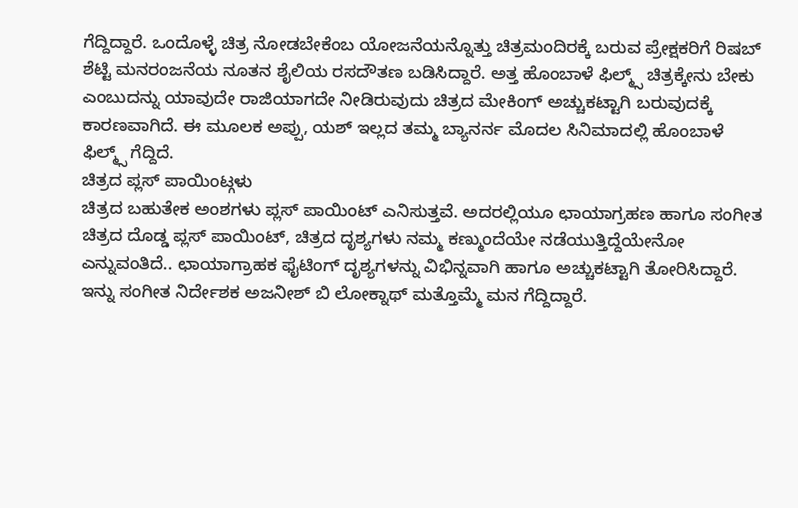ಗೆದ್ದಿದ್ದಾರೆ. ಒಂದೊಳ್ಳೆ ಚಿತ್ರ ನೋಡಬೇಕೆಂಬ ಯೋಜನೆಯನ್ನೊತ್ತು ಚಿತ್ರಮಂದಿರಕ್ಕೆ ಬರುವ ಪ್ರೇಕ್ಷಕರಿಗೆ ರಿಷಬ್ ಶೆಟ್ಟಿ ಮನರಂಜನೆಯ ನೂತನ ಶೈಲಿಯ ರಸದೌತಣ ಬಡಿಸಿದ್ದಾರೆ. ಅತ್ತ ಹೊಂಬಾಳೆ ಫಿಲ್ಮ್ಸ್ ಚಿತ್ರಕ್ಕೇನು ಬೇಕು ಎಂಬುದನ್ನು ಯಾವುದೇ ರಾಜಿಯಾಗದೇ ನೀಡಿರುವುದು ಚಿತ್ರದ ಮೇಕಿಂಗ್ ಅಚ್ಚುಕಟ್ಟಾಗಿ ಬರುವುದಕ್ಕೆ ಕಾರಣವಾಗಿದೆ. ಈ ಮೂಲಕ ಅಪ್ಪು, ಯಶ್ ಇಲ್ಲದ ತಮ್ಮ ಬ್ಯಾನರ್ನ ಮೊದಲ ಸಿನಿಮಾದಲ್ಲಿ ಹೊಂಬಾಳೆ ಫಿಲ್ಮ್ಸ್ ಗೆದ್ದಿದೆ.
ಚಿತ್ರದ ಪ್ಲಸ್ ಪಾಯಿಂಟ್ಗಳು
ಚಿತ್ರದ ಬಹುತೇಕ ಅಂಶಗಳು ಪ್ಲಸ್ ಪಾಯಿಂಟ್ ಎನಿಸುತ್ತವೆ. ಅದರಲ್ಲಿಯೂ ಛಾಯಾಗ್ರಹಣ ಹಾಗೂ ಸಂಗೀತ ಚಿತ್ರದ ದೊಡ್ಡ ಪ್ಲಸ್ ಪಾಯಿಂಟ್, ಚಿತ್ರದ ದೃಶ್ಯಗಳು ನಮ್ಮ ಕಣ್ಮುಂದೆಯೇ ನಡೆಯುತ್ತಿದ್ದೆಯೇನೋ ಎನ್ನುವಂತಿದೆ.. ಛಾಯಾಗ್ರಾಹಕ ಫೈಟಿಂಗ್ ದೃಶ್ಯಗಳನ್ನು ವಿಭಿನ್ನವಾಗಿ ಹಾಗೂ ಅಚ್ಚುಕಟ್ಟಾಗಿ ತೋರಿಸಿದ್ದಾರೆ. ಇನ್ನು ಸಂಗೀತ ನಿರ್ದೇಶಕ ಅಜನೀಶ್ ಬಿ ಲೋಕ್ನಾಥ್ ಮತ್ತೊಮ್ಮೆ ಮನ ಗೆದ್ದಿದ್ದಾರೆ.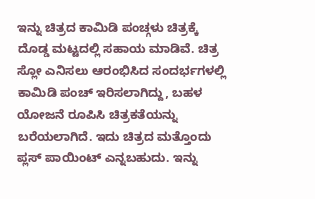ಇನ್ನು ಚಿತ್ರದ ಕಾಮಿಡಿ ಪಂಚ್ಗಳು ಚಿತ್ರಕ್ಕೆ ದೊಡ್ಡ ಮಟ್ಟದಲ್ಲಿ ಸಹಾಯ ಮಾಡಿವೆ. ಚಿತ್ರ ಸ್ಲೋ ಎನಿಸಲು ಆರಂಭಿಸಿದ ಸಂದರ್ಭಗಳಲ್ಲಿ ಕಾಮಿಡಿ ಪಂಚ್ ಇರಿಸಲಾಗಿದ್ದು, ಬಹಳ ಯೋಜನೆ ರೂಪಿಸಿ ಚಿತ್ರಕತೆಯನ್ನು ಬರೆಯಲಾಗಿದೆ. ಇದು ಚಿತ್ರದ ಮತ್ತೊಂದು ಪ್ಲಸ್ ಪಾಯಿಂಟ್ ಎನ್ನಬಹುದು. ಇನ್ನು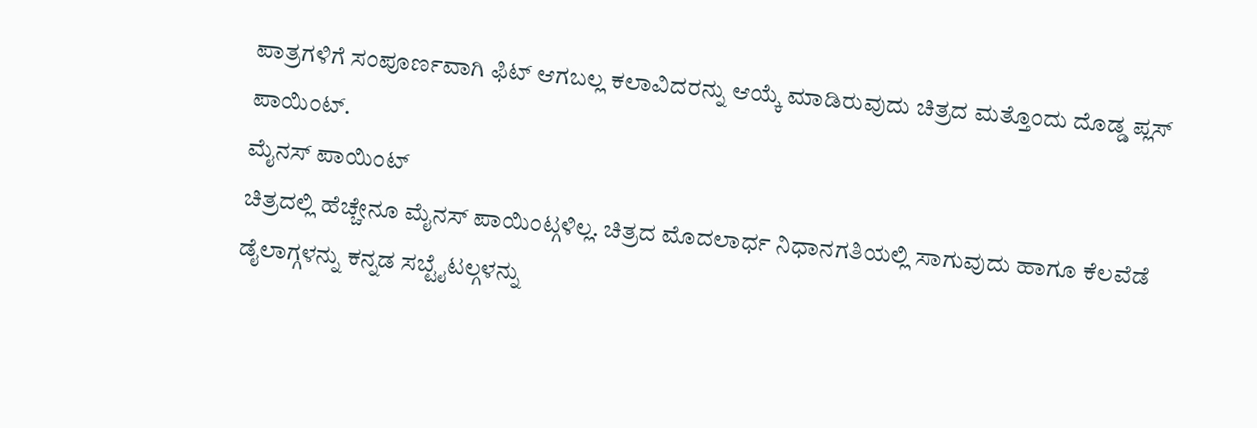ಪಾತ್ರಗಳಿಗೆ ಸಂಪೂರ್ಣವಾಗಿ ಫಿಟ್ ಆಗಬಲ್ಲ ಕಲಾವಿದರನ್ನು ಆಯ್ಕೆ ಮಾಡಿರುವುದು ಚಿತ್ರದ ಮತ್ತೊಂದು ದೊಡ್ಡ ಪ್ಲಸ್ ಪಾಯಿಂಟ್.
ಮೈನಸ್ ಪಾಯಿಂಟ್
ಚಿತ್ರದಲ್ಲಿ ಹೆಚ್ಚೇನೂ ಮೈನಸ್ ಪಾಯಿಂಟ್ಗಳಿಲ್ಲ. ಚಿತ್ರದ ಮೊದಲಾರ್ಧ ನಿಧಾನಗತಿಯಲ್ಲಿ ಸಾಗುವುದು ಹಾಗೂ ಕೆಲವೆಡೆ ಡೈಲಾಗ್ಗಳನ್ನು ಕನ್ನಡ ಸಬ್ಟೈಟಲ್ಗಳನ್ನು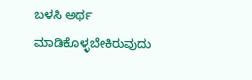ಬಳಸಿ ಅರ್ಥ ಮಾಡಿಕೊಳ್ಳಬೇಕಿರುವುದು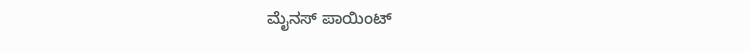ಮೈನಸ್ ಪಾಯಿಂಟ್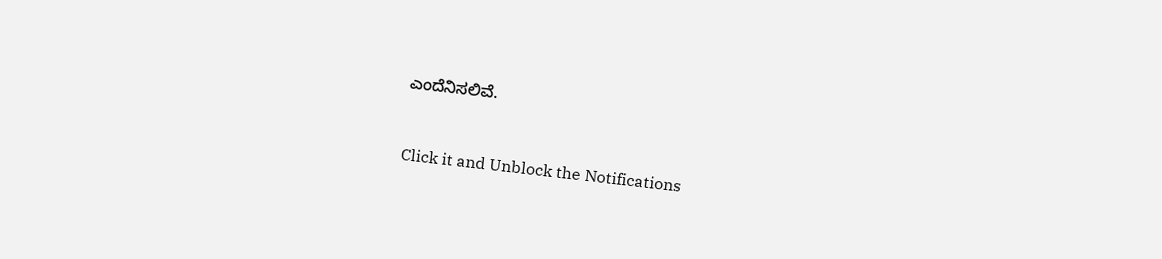ಎಂದೆನಿಸಲಿವೆ.


Click it and Unblock the Notifications